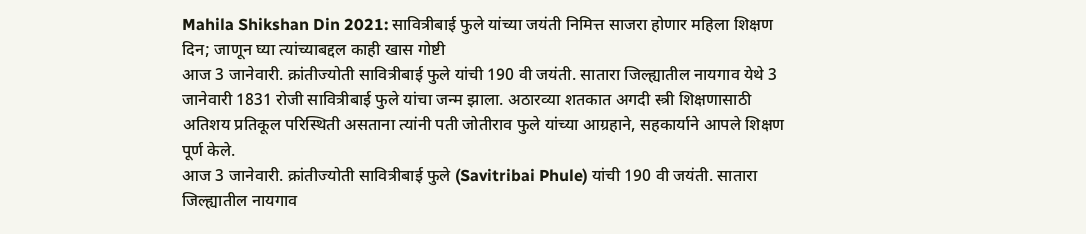Mahila Shikshan Din 2021: सावित्रीबाई फुले यांच्या जयंती निमित्त साजरा होणार महिला शिक्षण दिन; जाणून घ्या त्यांच्याबद्दल काही खास गोष्टी
आज 3 जानेवारी. क्रांतीज्योती सावित्रीबाई फुले यांची 190 वी जयंती. सातारा जिल्ह्यातील नायगाव येथे 3 जानेवारी 1831 रोजी सावित्रीबाई फुले यांचा जन्म झाला. अठारव्या शतकात अगदी स्त्री शिक्षणासाठी अतिशय प्रतिकूल परिस्थिती असताना त्यांनी पती जोतीराव फुले यांच्या आग्रहाने, सहकार्याने आपले शिक्षण पूर्ण केले.
आज 3 जानेवारी. क्रांतीज्योती सावित्रीबाई फुले (Savitribai Phule) यांची 190 वी जयंती. सातारा जिल्ह्यातील नायगाव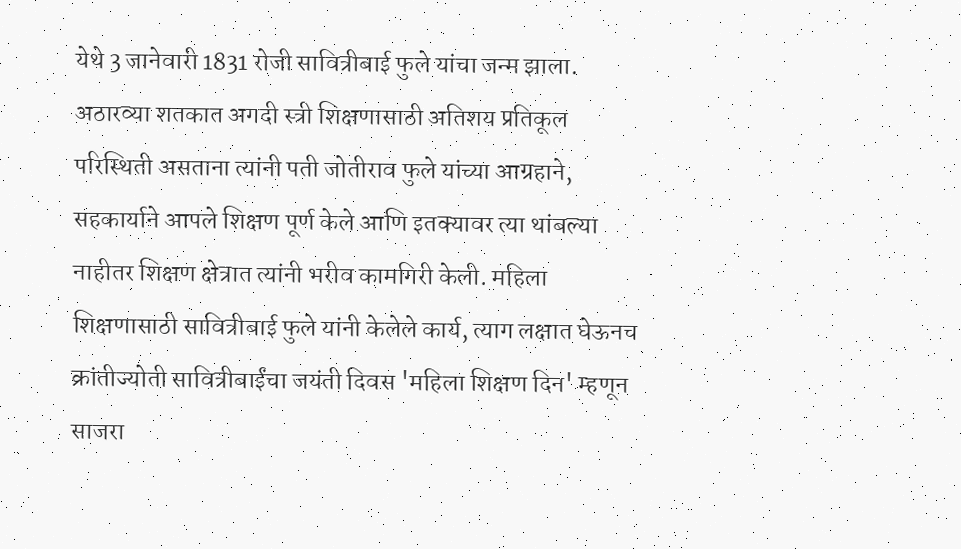येथे 3 जानेवारी 1831 रोजी सावित्रीबाई फुले यांचा जन्म झाला. अठारव्या शतकात अगदी स्त्री शिक्षणासाठी अतिशय प्रतिकूल परिस्थिती असताना त्यांनी पती जोतीराव फुले यांच्या आग्रहाने, सहकार्याने आपले शिक्षण पूर्ण केले आणि इतक्यावर त्या थांबल्या नाहीतर शिक्षण क्षेत्रात त्यांनी भरीव कामगिरी केली. महिला शिक्षणासाठी सावित्रीबाई फुले यांनी केलेले कार्य, त्याग लक्षात घेऊनच क्रांतीज्योती सावित्रीबाईंचा जयंती दिवस 'महिला शिक्षण दिन' म्हणून साजरा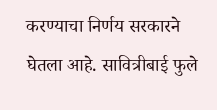करण्याचा निर्णय सरकारने घेतला आहे. सावित्रीबाई फुले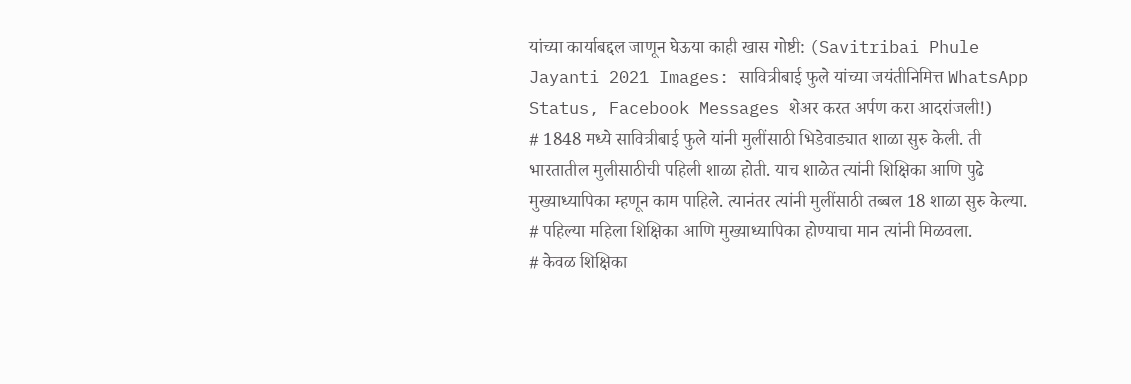यांच्या कार्याबद्दल जाणून घेऊया काही खास गोष्टी: (Savitribai Phule Jayanti 2021 Images: सावित्रीबाई फुले यांच्या जयंतीनिमित्त WhatsApp Status, Facebook Messages शेअर करत अर्पण करा आदरांजली!)
# 1848 मध्ये सावित्रीबाई फुले यांनी मुलींसाठी भिडेवाड्यात शाळा सुरु केली. ती भारतातील मुलीसाठीची पहिली शाळा होती. याच शाळेत त्यांनी शिक्षिका आणि पुढे मुख्याध्यापिका म्हणून काम पाहिले. त्यानंतर त्यांनी मुलींसाठी तब्बल 18 शाळा सुरु केल्या.
# पहिल्या महिला शिक्षिका आणि मुख्याध्यापिका होण्याचा मान त्यांनी मिळवला.
# केवळ शिक्षिका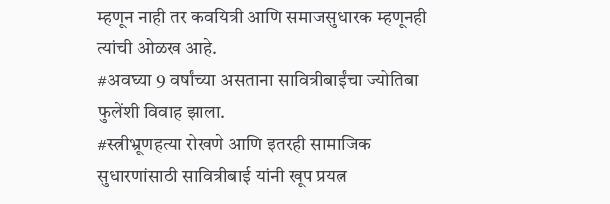म्हणून नाही तर कवयित्री आणि समाजसुधारक म्हणूनही त्यांची ओळख आहे.
#अवघ्या 9 वर्षांच्या असताना सावित्रीबाईंचा ज्योतिबा फुलेंशी विवाह झाला.
#स्त्रीभ्रूणहत्या रोखणे आणि इतरही सामाजिक सुधारणांसाठी सावित्रीबाई यांनी खूप प्रयत्न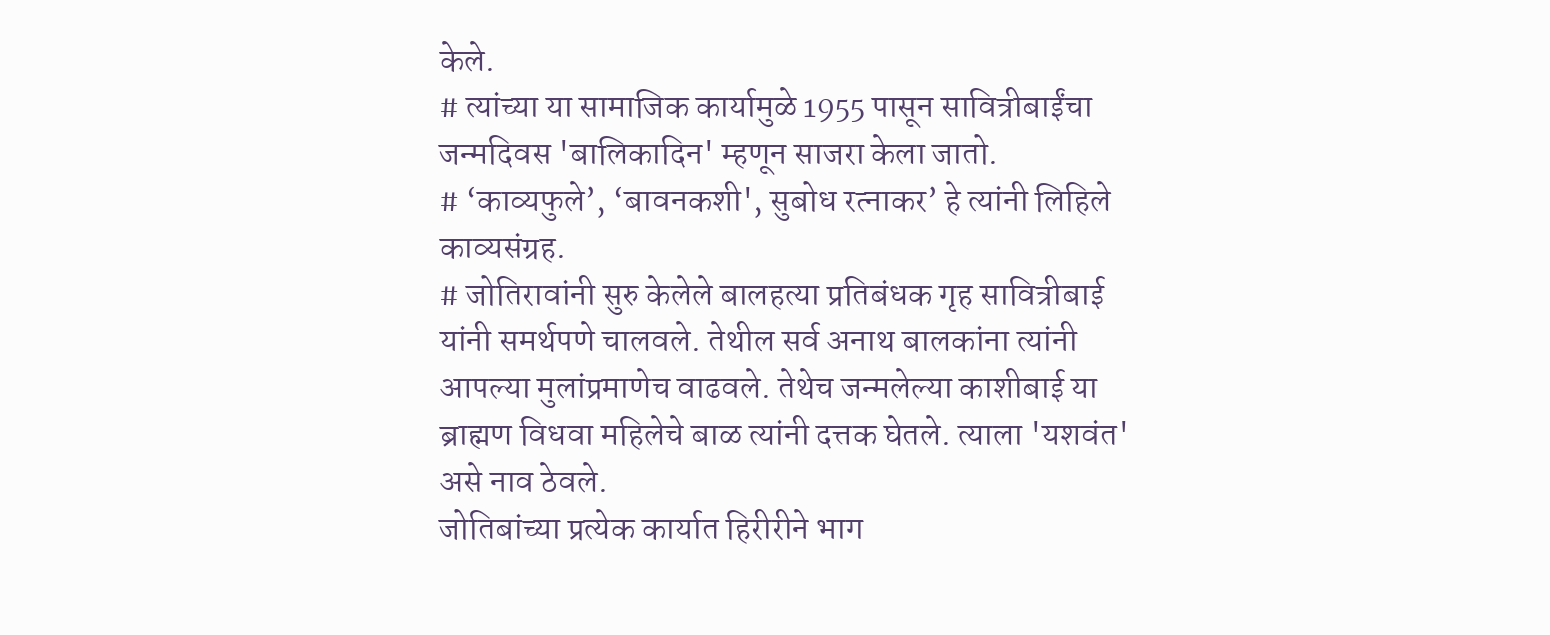केले.
# त्यांच्या या सामाजिक कार्यामुळे 1955 पासून सावित्रीबाईंचा जन्मदिवस 'बालिकादिन' म्हणून साजरा केला जातो.
# ‘काव्यफुले’, ‘बावनकशी', सुबोध रत्नाकर’ हे त्यांनी लिहिले काव्यसंग्रह.
# जोतिरावांनी सुरु केलेले बालहत्या प्रतिबंधक गृह सावित्रीबाई यांनी समर्थपणे चालवले. तेथील सर्व अनाथ बालकांना त्यांनी आपल्या मुलांप्रमाणेच वाढवले. तेथेच जन्मलेल्या काशीबाई या ब्राह्मण विधवा महिलेचे बाळ त्यांनी दत्तक घेतले. त्याला 'यशवंत' असे नाव ठेवले.
जोतिबांच्या प्रत्येक कार्यात हिरीरीने भाग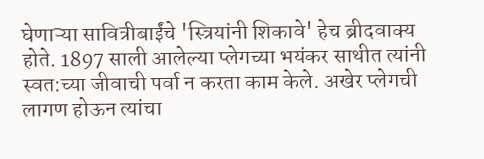घेणाऱ्या सावित्रीबाईंचे 'स्त्रियांनी शिकावे' हेच ब्रीदवाक्य होते. 1897 साली आलेल्या प्लेगच्या भयंकर साथीत त्यांनी स्वत:च्या जीवाची पर्वा न करता काम केले. अखेर प्लेगची लागण होऊन त्यांचा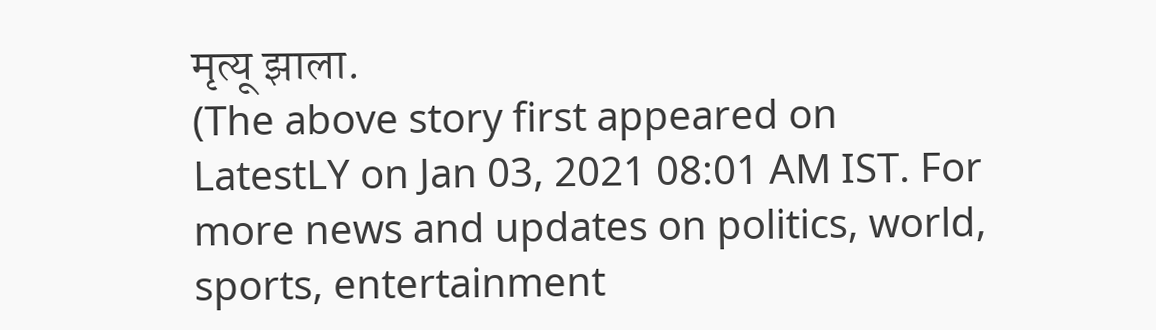मृत्यू झाला.
(The above story first appeared on LatestLY on Jan 03, 2021 08:01 AM IST. For more news and updates on politics, world, sports, entertainment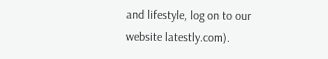and lifestyle, log on to our website latestly.com).